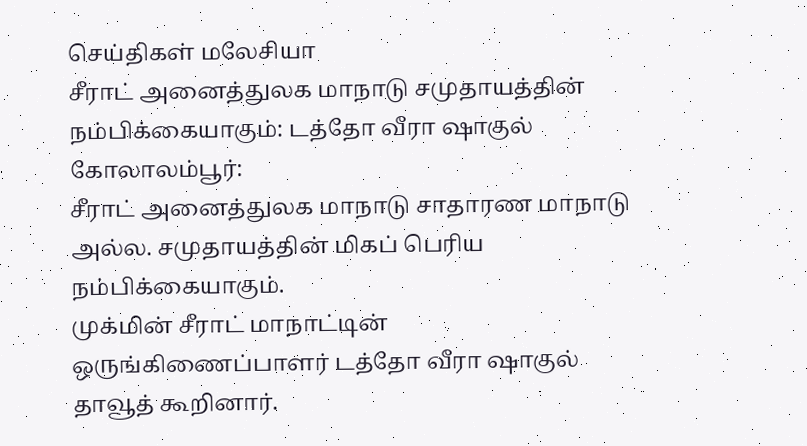செய்திகள் மலேசியா
சீராட் அனைத்துலக மாநாடு சமுதாயத்தின் நம்பிக்கையாகும்: டத்தோ வீரா ஷாகுல்
கோலாலம்பூர்:
சீராட் அனைத்துலக மாநாடு சாதாரண மாநாடு அல்ல. சமுதாயத்தின் மிகப் பெரிய நம்பிக்கையாகும்.
முக்மின் சீராட் மாநாட்டின் ஒருங்கிணைப்பாளர் டத்தோ வீரா ஷாகுல் தாவூத் கூறினார்.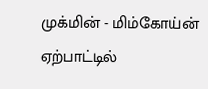முக்மின் - மிம்கோய்ன் ஏற்பாட்டில்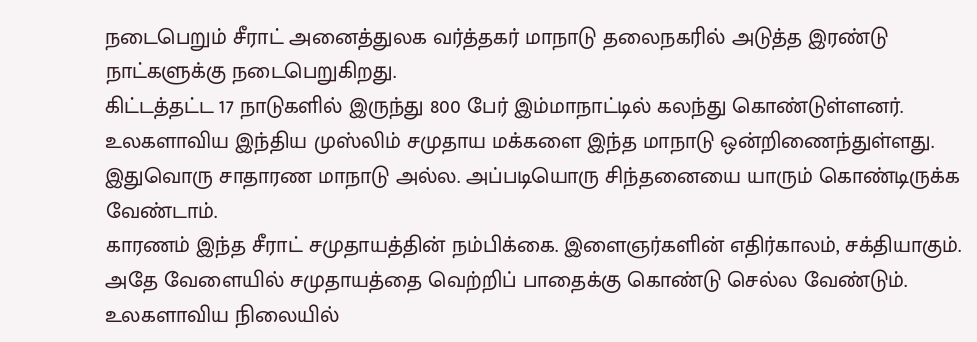நடைபெறும் சீராட் அனைத்துலக வர்த்தகர் மாநாடு தலைநகரில் அடுத்த இரண்டு நாட்களுக்கு நடைபெறுகிறது.
கிட்டத்தட்ட 17 நாடுகளில் இருந்து 800 பேர் இம்மாநாட்டில் கலந்து கொண்டுள்ளனர்.
உலகளாவிய இந்திய முஸ்லிம் சமுதாய மக்களை இந்த மாநாடு ஒன்றிணைந்துள்ளது.
இதுவொரு சாதாரண மாநாடு அல்ல. அப்படியொரு சிந்தனையை யாரும் கொண்டிருக்க வேண்டாம்.
காரணம் இந்த சீராட் சமுதாயத்தின் நம்பிக்கை. இளைஞர்களின் எதிர்காலம், சக்தியாகும்.
அதே வேளையில் சமுதாயத்தை வெற்றிப் பாதைக்கு கொண்டு செல்ல வேண்டும்.
உலகளாவிய நிலையில்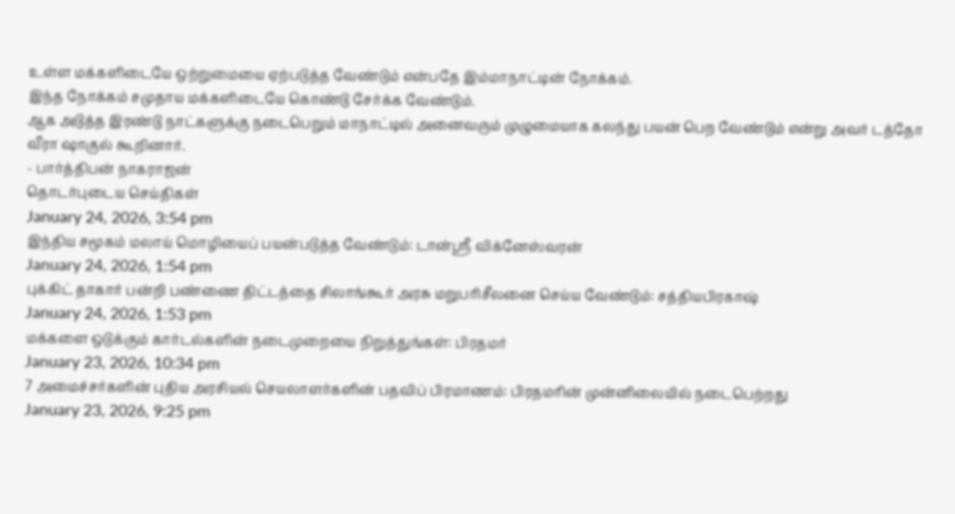உள்ள மக்களிடையே ஒற்றுமையை ஏற்படுத்த வேண்டும் என்பதே இம்மாநாட்டின் நோக்கம்.
இந்த நோக்கம் சமுதாய மக்களிடையே கொண்டு சேர்க்க வேண்டும்.
ஆக அடுத்த இரண்டு நாட்களுக்கு நடைபெறும் மாநாட்டில் அனைவரும் முழுமையாக கலந்து பயன் பெற வேண்டும் என்று அவர் டத்தோ வீரா ஷாகுல் கூறினார்.
- பார்த்திபன் நாகராஜன்
தொடர்புடைய செய்திகள்
January 24, 2026, 3:54 pm
இந்திய சமூகம் மலாய் மொழியைப் பயன்படுத்த வேண்டும்: டான்ஸ்ரீ விக்னேஸ்வரன்
January 24, 2026, 1:54 pm
புக்கிட் தாகார் பன்றி பண்ணை திட்டத்தை சிலாங்கூர் அரசு மறுபரிசீலனை செய்ய வேண்டும்: சத்தியபிரகாஷ்
January 24, 2026, 1:53 pm
மக்களை ஒடுக்கும் கார்டல்களின் நடைமுறையை நிறுத்துங்கள்: பிரதமர்
January 23, 2026, 10:34 pm
7 அமைச்சர்களின் புதிய அரசியல் செயலாளர்களின் பதவிப் பிரமாணம்: பிரதமரின் முன்னிலையில் நடைபெற்றது
January 23, 2026, 9:25 pm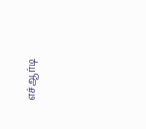எச்ஆர்டி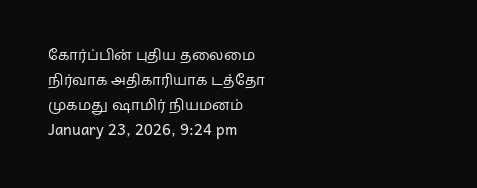கோர்ப்பின் புதிய தலைமை நிர்வாக அதிகாரியாக டத்தோ முகமது ஷாமிர் நியமனம்
January 23, 2026, 9:24 pm